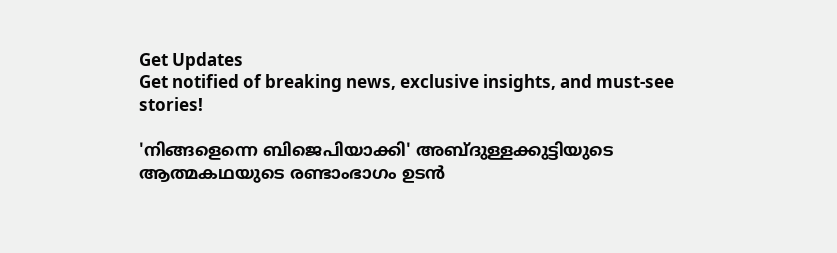Get Updates
Get notified of breaking news, exclusive insights, and must-see stories!

'നിങ്ങളെന്നെ ബിജെപിയാക്കി' അബ്ദുള്ളക്കുട്ടിയുടെ ആത്മകഥയുടെ രണ്ടാംഭാഗം ഉടൻ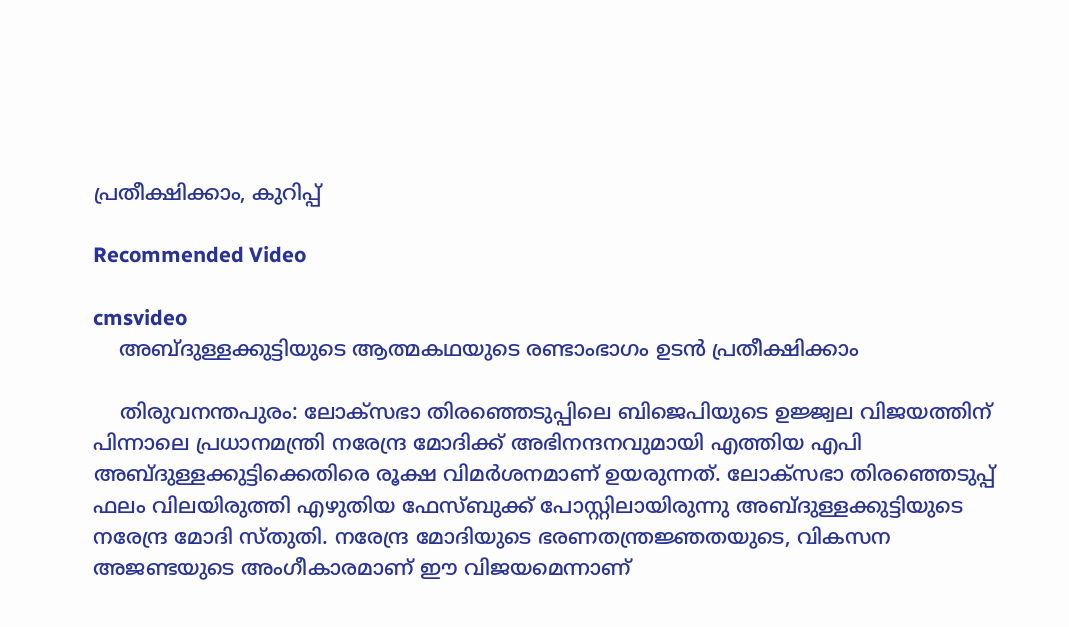പ്രതീക്ഷിക്കാം, കുറിപ്പ്

Recommended Video

cmsvideo
    അബ്ദുള്ളക്കുട്ടിയുടെ ആത്മകഥയുടെ രണ്ടാംഭാഗം ഉടൻ പ്രതീക്ഷിക്കാം

    തിരുവനന്തപുരം: ലോക്സഭാ തിരഞ്ഞെടുപ്പിലെ ബിജെപിയുടെ ഉജ്ജ്വല വിജയത്തിന് പിന്നാലെ പ്രധാനമന്ത്രി നരേന്ദ്ര മോദിക്ക് അഭിനന്ദനവുമായി എത്തിയ എപി അബ്ദുള്ളക്കുട്ടിക്കെതിരെ രൂക്ഷ വിമർശനമാണ് ഉയരുന്നത്. ലോക്സഭാ തിരഞ്ഞെടുപ്പ് ഫലം വിലയിരുത്തി എഴുതിയ ഫേസ്ബുക്ക് പോസ്റ്റിലായിരുന്നു അബ്ദുള്ളക്കുട്ടിയുടെ നരേന്ദ്ര മോദി സ്തുതി. നരേന്ദ്ര മോദിയുടെ ഭരണതന്ത്രജ്ഞതയുടെ, വികസന അജണ്ടയുടെ അംഗീകാരമാണ് ഈ വിജയമെന്നാണ്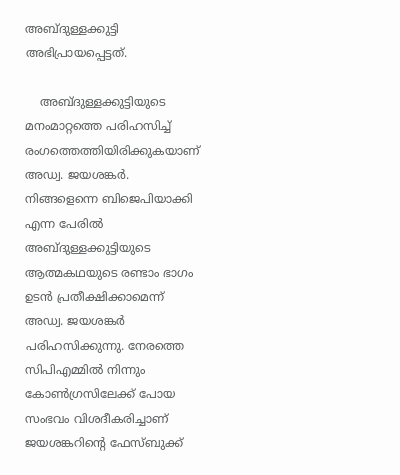അബ്ദുള്ളക്കുട്ടി അഭിപ്രായപ്പെട്ടത്.

    അബ്ദുള്ളക്കുട്ടിയുടെ മനംമാറ്റത്തെ പരിഹസിച്ച് രംഗത്തെത്തിയിരിക്കുകയാണ് അഡ്വ. ജയശങ്കർ. നിങ്ങളെന്നെ ബിജെപിയാക്കി എന്ന പേരിൽ അബ്ദുള്ളക്കുട്ടിയുടെ ആത്മകഥയുടെ രണ്ടാം ഭാഗം ഉടൻ പ്രതീക്ഷിക്കാമെന്ന് അഡ്വ. ജയശങ്കർ പരിഹസിക്കുന്നു. നേരത്തെ സിപിഎമ്മിൽ നിന്നും കോൺഗ്രസിലേക്ക് പോയ സംഭവം വിശദീകരിച്ചാണ് ജയശങ്കറിന്റെ ഫേസ്ബുക്ക്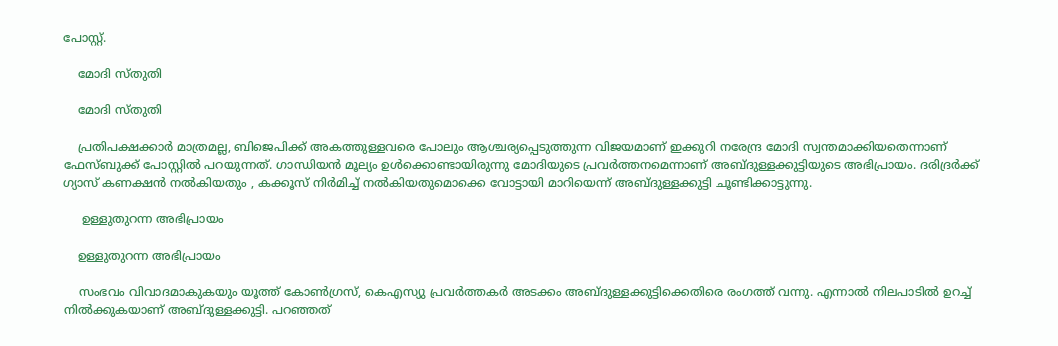പോസ്റ്റ്.

    മോദി സ്തുതി

    മോദി സ്തുതി

    പ്രതിപക്ഷക്കാർ മാത്രമല്ല, ബിജെപിക്ക് അകത്തുള്ളവരെ പോലും ആശ്ചര്യപ്പെടുത്തുന്ന വിജയമാണ് ഇക്കുറി നരേന്ദ്ര മോദി സ്വന്തമാക്കിയതെന്നാണ് ഫേസ്ബുക്ക് പോസ്റ്റിൽ പറയുന്നത്. ഗാന്ധിയൻ മൂല്യം ഉൾക്കൊണ്ടായിരുന്നു മോദിയുടെ പ്രവർത്തനമെന്നാണ് അബ്ദുള്ളക്കുട്ടിയുടെ അഭിപ്രായം. ദരിദ്രർക്ക് ഗ്യാസ് കണക്ഷൻ നൽകിയതും , കക്കൂസ് നിർമിച്ച് നൽകിയതുമൊക്കെ വോട്ടായി മാറിയെന്ന് അബ്ദുള്ളക്കുട്ടി ചൂണ്ടിക്കാട്ടുന്നു.

     ഉള്ളുതുറന്ന അഭിപ്രായം

    ഉള്ളുതുറന്ന അഭിപ്രായം

    സംഭവം വിവാദമാകുകയും യൂത്ത് കോൺഗ്രസ്, കെഎസ്യു പ്രവർത്തകർ അടക്കം അബ്ദുള്ളക്കുട്ടിക്കെതിരെ രംഗത്ത് വന്നു. എന്നാൽ നിലപാടിൽ ഉറച്ച് നിൽക്കുകയാണ് അബ്ദുള്ളക്കുട്ടി. പറഞ്ഞത്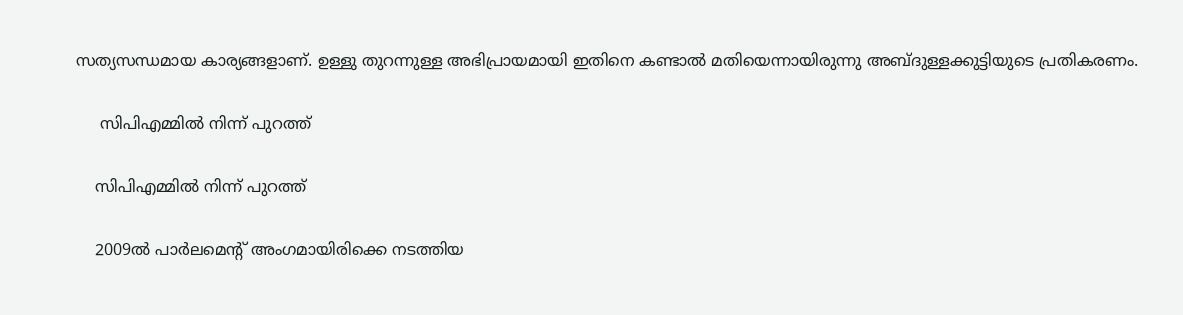സത്യസന്ധമായ കാര്യങ്ങളാണ്. ഉള്ളു തുറന്നുള്ള അഭിപ്രായമായി ഇതിനെ കണ്ടാൽ മതിയെന്നായിരുന്നു അബ്ദുള്ളക്കുട്ടിയുടെ പ്രതികരണം.

     സിപിഎമ്മിൽ നിന്ന് പുറത്ത്

    സിപിഎമ്മിൽ നിന്ന് പുറത്ത്

    2009ൽ പാർലമെന്റ് അംഗമായിരിക്കെ നടത്തിയ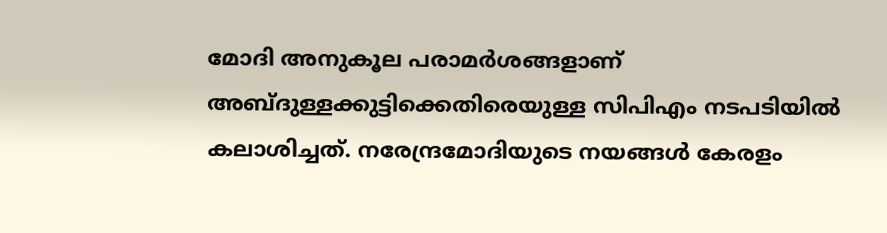മോദി അനുകൂല പരാമർശങ്ങളാണ് അബ്ദുള്ളക്കുട്ടിക്കെതിരെയുള്ള സിപിഎം നടപടിയിൽ കലാശിച്ചത്. നരേന്ദ്രമോദിയുടെ നയങ്ങൾ കേരളം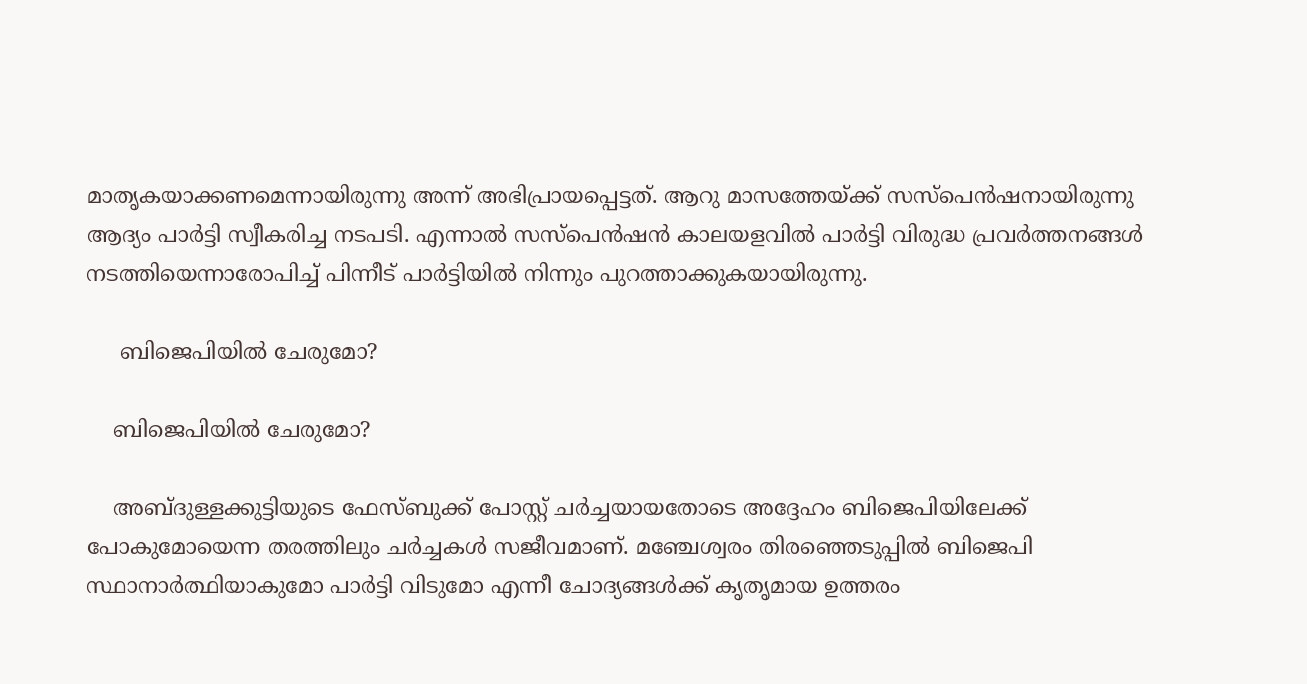മാതൃകയാക്കണമെന്നായിരുന്നു അന്ന് അഭിപ്രായപ്പെട്ടത്. ആറു മാസത്തേയ്ക്ക് സസ്പെൻഷനായിരുന്നു ആദ്യം പാർട്ടി സ്വീകരിച്ച നടപടി. എന്നാൽ സസ്പെൻഷൻ കാലയളവിൽ പാർട്ടി വിരുദ്ധ പ്രവർത്തനങ്ങൾ നടത്തിയെന്നാരോപിച്ച് പിന്നീട് പാർട്ടിയിൽ നിന്നും പുറത്താക്കുകയായിരുന്നു.

     ബിജെപിയിൽ ചേരുമോ?

    ബിജെപിയിൽ ചേരുമോ?

    അബ്ദുള്ളക്കുട്ടിയുടെ ഫേസ്ബുക്ക് പോസ്റ്റ് ചർച്ചയായതോടെ അദ്ദേഹം ബിജെപിയിലേക്ക് പോകുമോയെന്ന തരത്തിലും ചർച്ചകൾ സജീവമാണ്. മഞ്ചേശ്വരം തിരഞ്ഞെടുപ്പിൽ ബിജെപി സ്ഥാനാർത്ഥിയാകുമോ പാർട്ടി വിടുമോ എന്നീ ചോദ്യങ്ങൾക്ക് കൃതൃമായ ഉത്തരം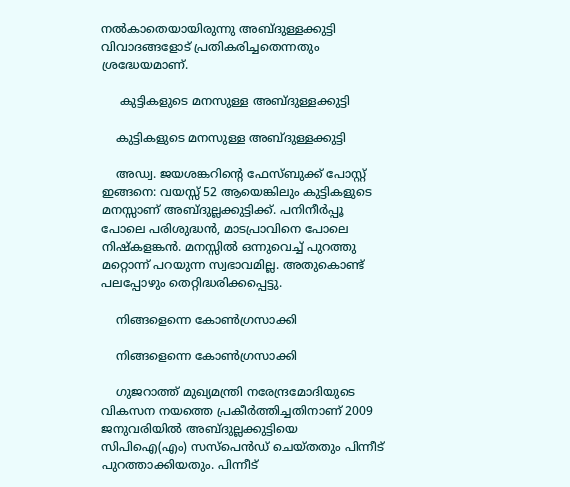നൽകാതെയായിരുന്നു അബ്ദുള്ളക്കുട്ടി വിവാദങ്ങളോട് പ്രതികരിച്ചതെന്നതും ശ്രദ്ധേയമാണ്.

     കുട്ടികളുടെ മനസുള്ള അബ്ദുള്ളക്കുട്ടി

    കുട്ടികളുടെ മനസുള്ള അബ്ദുള്ളക്കുട്ടി

    അഡ്വ. ജയശങ്കറിന്റെ ഫേസ്ബുക്ക് പോസ്റ്റ് ഇങ്ങനെ: വയസ്സ് 52 ആയെങ്കിലും കുട്ടികളുടെ മനസ്സാണ് അബ്ദുല്ലക്കുട്ടിക്ക്. പനിനീർപ്പൂ പോലെ പരിശുദ്ധൻ, മാടപ്രാവിനെ പോലെ നിഷ്കളങ്കൻ. മനസ്സിൽ ഒന്നുവെച്ച് പുറത്തു മറ്റൊന്ന് പറയുന്ന സ്വഭാവമില്ല. അതുകൊണ്ട് പലപ്പോഴും തെറ്റിദ്ധരിക്കപ്പെട്ടു.

    നിങ്ങളെന്നെ കോൺഗ്രസാക്കി

    നിങ്ങളെന്നെ കോൺഗ്രസാക്കി

    ഗുജറാത്ത് മുഖ്യമന്ത്രി നരേന്ദ്രമോദിയുടെ വികസന നയത്തെ പ്രകീർത്തിച്ചതിനാണ് 2009 ജനുവരിയിൽ അബ്ദുല്ലക്കുട്ടിയെ സിപിഐ(എം) സസ്പെൻഡ് ചെയ്തതും പിന്നീട് പുറത്താക്കിയതും. പിന്നീട്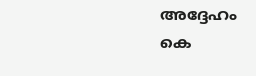അദ്ദേഹം കെ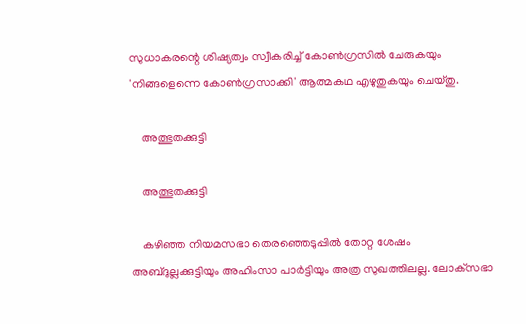സുധാകരന്റെ ശിഷ്യത്വം സ്വീകരിച്ച് കോൺഗ്രസിൽ ചേരുകയും 'നിങ്ങളെന്നെ കോൺഗ്രസാക്കി' ആത്മകഥ എഴുതുകയും ചെയ്തു.

    അത്ഭുതക്കുട്ടി

    അത്ഭുതക്കുട്ടി

    കഴിഞ്ഞ നിയമസഭാ തെരഞ്ഞെടുപ്പിൽ തോറ്റ ശേഷം അബ്ദുല്ലക്കുട്ടിയും അഹിംസാ പാർട്ടിയും അത്ര സുഖത്തിലല്ല. ലോക്‌സഭാ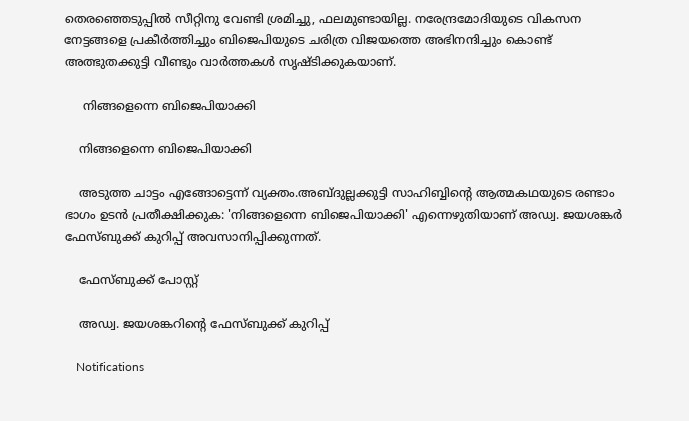തെരഞ്ഞെടുപ്പിൽ സീറ്റിനു വേണ്ടി ശ്രമിച്ചു, ഫലമുണ്ടായില്ല. നരേന്ദ്രമോദിയുടെ വികസന നേട്ടങ്ങളെ പ്രകീർത്തിച്ചും ബിജെപിയുടെ ചരിത്ര വിജയത്തെ അഭിനന്ദിച്ചും കൊണ്ട് അത്ഭുതക്കുട്ടി വീണ്ടും വാർത്തകൾ സൃഷ്ടിക്കുകയാണ്.

     നിങ്ങളെന്നെ ബിജെപിയാക്കി

    നിങ്ങളെന്നെ ബിജെപിയാക്കി

    അടുത്ത ചാട്ടം എങ്ങോട്ടെന്ന് വ്യക്തം.അബ്ദുല്ലക്കുട്ടി സാഹിബ്ബിന്റെ ആത്മകഥയുടെ രണ്ടാം ഭാഗം ഉടൻ പ്രതീക്ഷിക്കുക: 'നിങ്ങളെന്നെ ബിജെപിയാക്കി' എന്നെഴുതിയാണ് അഡ്വ. ജയശങ്കർ ഫേസ്ബുക്ക് കുറിപ്പ് അവസാനിപ്പിക്കുന്നത്.

    ഫേസ്ബുക്ക് പോസ്റ്റ്

    അഡ്വ. ജയശങ്കറിന്റെ ഫേസ്ബുക്ക് കുറിപ്പ്

    Notifications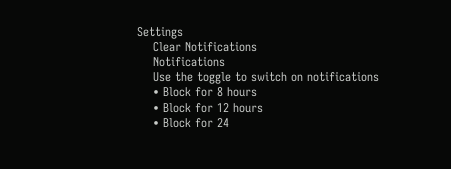Settings
    Clear Notifications
    Notifications
    Use the toggle to switch on notifications
    • Block for 8 hours
    • Block for 12 hours
    • Block for 24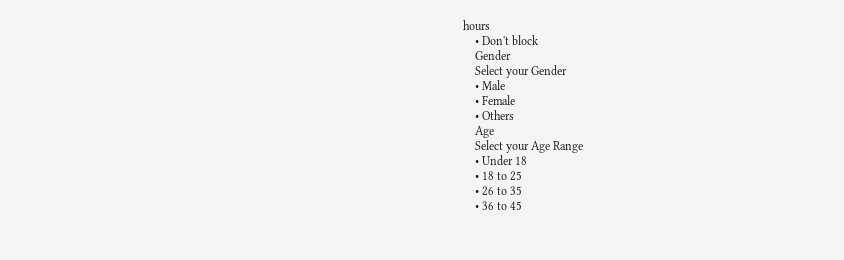hours
    • Don't block
    Gender
    Select your Gender
    • Male
    • Female
    • Others
    Age
    Select your Age Range
    • Under 18
    • 18 to 25
    • 26 to 35
    • 36 to 45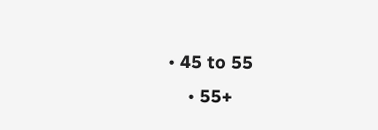• 45 to 55
    • 55+